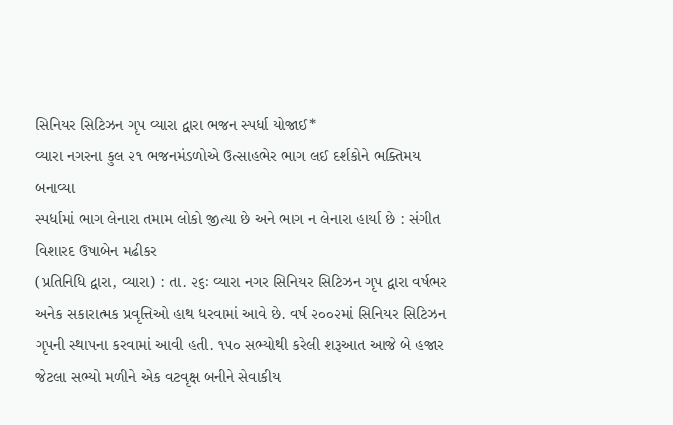સિનિયર સિટિઝન ગૃપ વ્યારા દ્વારા ભજન સ્પર્ધા યોજાઈ*
વ્યારા નગરના કુલ ૨૧ ભજનમંડળોએ ઉત્સાહભેર ભાગ લઈ દર્શકોને ભક્તિમય બનાવ્યા
સ્પર્ધામાં ભાગ લેનારા તમામ લોકો જીત્યા છે અને ભાગ ન લેનારા હાર્યા છે : સંગીત વિશારદ ઉષાબેન મઢીકર
(પ્રતિનિધિ દ્વારા, વ્યારા) : તા. ૨૬ઃ વ્યારા નગર સિનિયર સિટિઝન ગૃપ દ્વારા વર્ષભર અનેક સકારાત્મક પ્રવૃત્તિઓ હાથ ધરવામાં આવે છે. વર્ષ ૨૦૦૨માં સિનિયર સિટિઝન ગૃપની સ્થાપના કરવામાં આવી હતી. ૧૫૦ સભ્યોથી કરેલી શરૂઆત આજે બે હજાર જેટલા સભ્યો મળીને એક વટવૃક્ષ બનીને સેવાકીય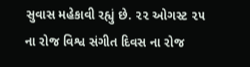સુવાસ મહેકાવી રહ્યું છે. ૨૨ ઓગસ્ટ ૨૫ ના રોજ વિશ્વ સંગીત દિવસ ના રોજ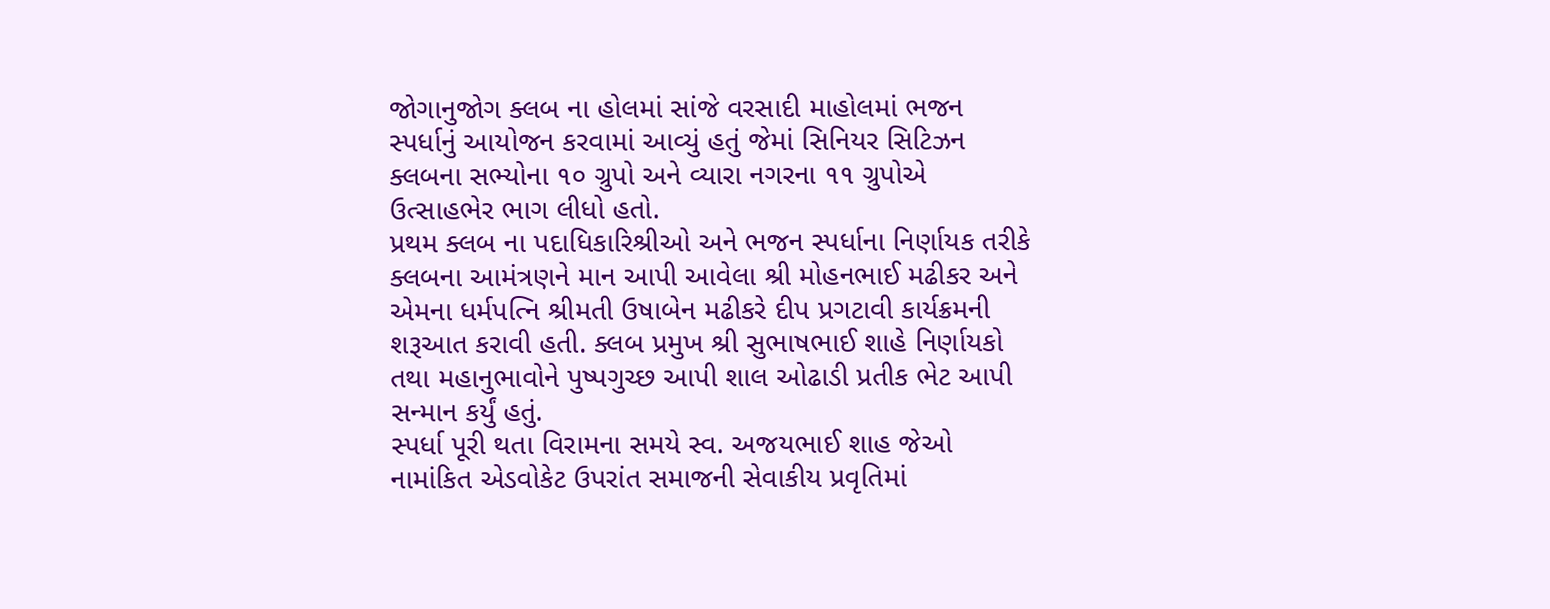જોગાનુજોગ ક્લબ ના હોલમાં સાંજે વરસાદી માહોલમાં ભજન સ્પર્ધાનું આયોજન કરવામાં આવ્યું હતું જેમાં સિનિયર સિટિઝન ક્લબના સભ્યોના ૧૦ ગ્રુપો અને વ્યારા નગરના ૧૧ ગ્રુપોએ ઉત્સાહભેર ભાગ લીધો હતો.
પ્રથમ ક્લબ ના પદાધિકારિશ્રીઓ અને ભજન સ્પર્ધાના નિર્ણાયક તરીકે ક્લબના આમંત્રણને માન આપી આવેલા શ્રી મોહનભાઈ મઢીકર અને એમના ધર્મપત્નિ શ્રીમતી ઉષાબેન મઢીકરે દીપ પ્રગટાવી કાર્યક્રમની શરૂઆત કરાવી હતી. ક્લબ પ્રમુખ શ્રી સુભાષભાઈ શાહે નિર્ણાયકો તથા મહાનુભાવોને પુષ્પગુચ્છ આપી શાલ ઓઢાડી પ્રતીક ભેટ આપી સન્માન કર્યું હતું.
સ્પર્ધા પૂરી થતા વિરામના સમયે સ્વ. અજયભાઈ શાહ જેઓ નામાંકિત એડવોકેટ ઉપરાંત સમાજની સેવાકીય પ્રવૃતિમાં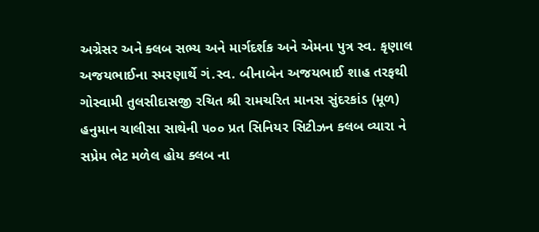અગ્રેસર અને ક્લબ સભ્ય અને માર્ગદર્શક અને એમના પુત્ર સ્વ. કૃણાલ અજયભાઈના સ્મરણાર્થે ગં.સ્વ. બીનાબેન અજયભાઈ શાહ તરફથી ગોસ્વામી તુલસીદાસજી રચિત શ્રી રામચરિત માનસ સુંદરકાંડ (મૂળ) હનુમાન ચાલીસા સાથેની ૫૦૦ પ્રત સિનિયર સિટીઝન ક્લબ વ્યારા ને સપ્રેમ ભેટ મળેલ હોય ક્લબ ના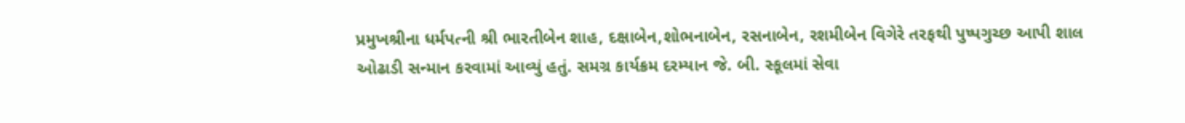પ્રમુખશ્રીના ધર્મપત્ની શ્રી ભારતીબેન શાહ, દક્ષાબેન,શોભનાબેન, રસનાબેન, રશમીબેન વિગેરે તરફથી પુષ્પગુચ્છ આપી શાલ ઓઢાડી સન્માન કરવામાં આવ્યું હતું. સમગ્ર કાર્યક્રમ દરમ્યાન જે. બી. સ્કૂલમાં સેવા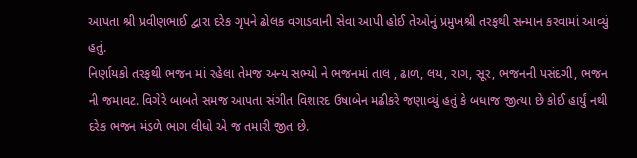આપતા શ્રી પ્રવીણભાઈ દ્વારા દરેક ગૃપને ઢોલક વગાડવાની સેવા આપી હોઈ તેઓનું પ્રમુખશ્રી તરફથી સન્માન કરવામાં આવ્યું હતું.
નિર્ણાયકો તરફથી ભજન માં રહેલા તેમજ અન્ય સભ્યો ને ભજનમાં તાલ , ઢાળ, લય, રાગ, સૂર, ભજનની પસંદગી, ભજન ની જમાવટ. વિગેરે બાબતે સમજ આપતા સંગીત વિશારદ ઉષાબેન મઢીકરે જણાવ્યું હતું કે બધાજ જીત્યા છે કોઈ હાર્યું નથી દરેક ભજન મંડળે ભાગ લીધો એ જ તમારી જીત છે.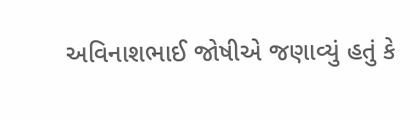અવિનાશભાઈ જોષીએ જણાવ્યું હતું કે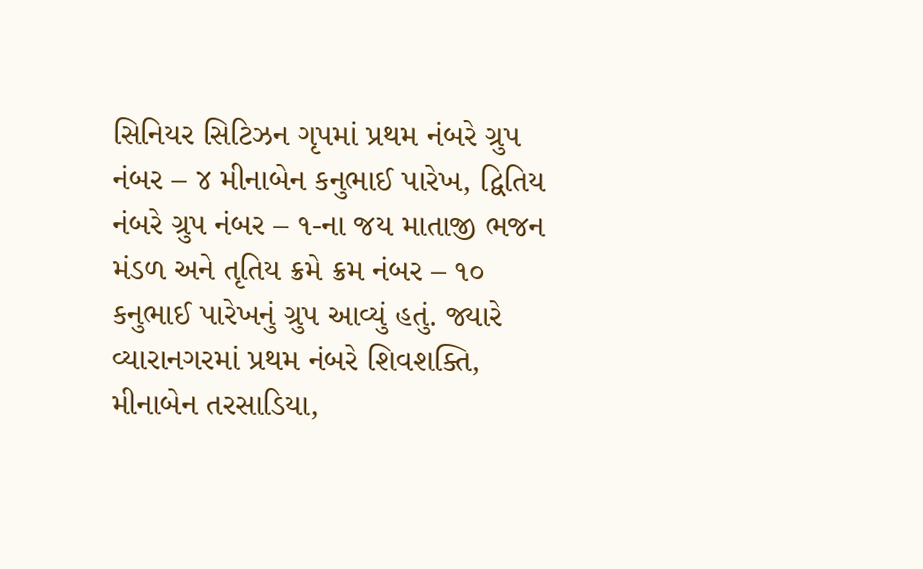સિનિયર સિટિઝન ગૃપમાં પ્રથમ નંબરે ગ્રુપ નંબર – ૪ મીનાબેન કનુભાઈ પારેખ, દ્વિતિય નંબરે ગ્રુપ નંબર – ૧-ના જય માતાજી ભજન મંડળ અને તૃતિય ક્રમે ક્રમ નંબર – ૧૦ કનુભાઈ પારેખનું ગ્રુપ આવ્યું હતું. જ્યારે વ્યારાનગરમાં પ્રથમ નંબરે શિવશક્તિ, મીનાબેન તરસાડિયા,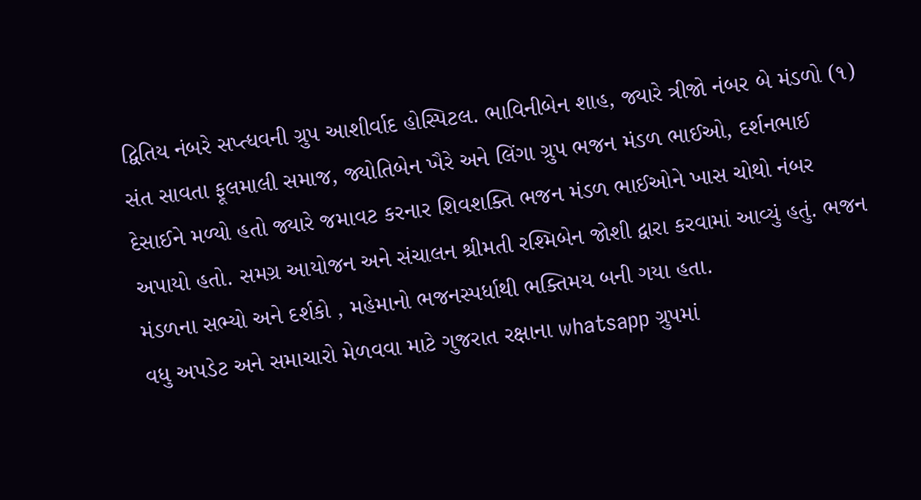દ્વિતિય નંબરે સપ્ત્ધવની ગ્રુપ આશીર્વાદ હોસ્પિટલ. ભાવિનીબેન શાહ, જ્યારે ત્રીજો નંબર બે મંડળો (૧) સંત સાવતા ફૂલમાલી સમાજ, જ્યોતિબેન ખૈરે અને લિંગા ગ્રુપ ભજન મંડળ ભાઈઓ, દર્શનભાઈ દેસાઈને મળ્યો હતો જ્યારે જમાવટ કરનાર શિવશક્તિ ભજન મંડળ ભાઈઓને ખાસ ચોથો નંબર અપાયો હતો. સમગ્ર આયોજન અને સંચાલન શ્રીમતી રશ્મિબેન જોશી દ્વારા કરવામાં આવ્યું હતું. ભજન મંડળના સભ્યો અને દર્શકો , મહેમાનો ભજનસ્પર્ધાથી ભક્તિમય બની ગયા હતા.
વધુ અપડેટ અને સમાચારો મેળવવા માટે ગુજરાત રક્ષાના whatsapp ગ્રુપમાં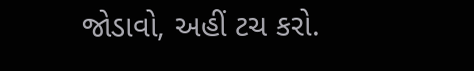જોડાવો, અહીં ટચ કરો.